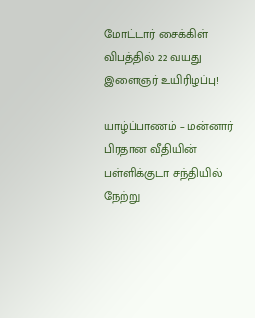மோட்டார் சைக்கிள் விபத்தில் 22 வயது இளைஞர் உயிரிழப்பு!

யாழ்ப்பாணம் – மன்னார் பிரதான வீதியின் பள்ளிக்குடா சந்தியில் நேற்று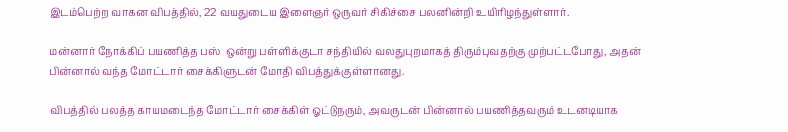இடம்பெற்ற வாகன விபத்தில், 22 வயதுடைய இளைஞர் ஒருவர் சிகிச்சை பலனின்றி உயிரிழந்துள்ளார்.

மன்னார் நோக்கிப் பயணித்த பஸ்  ஒன்று பள்ளிக்குடா சந்தியில் வலதுபுறமாகத் திரும்புவதற்கு முற்பட்டபோது, அதன் பின்னால் வந்த மோட்டார் சைக்கிளுடன் மோதி விபத்துக்குள்ளானது.

விபத்தில் பலத்த காயமடைந்த மோட்டார் சைக்கிள் ஓட்டுநரும், அவருடன் பின்னால் பயணித்தவரும் உடனடியாக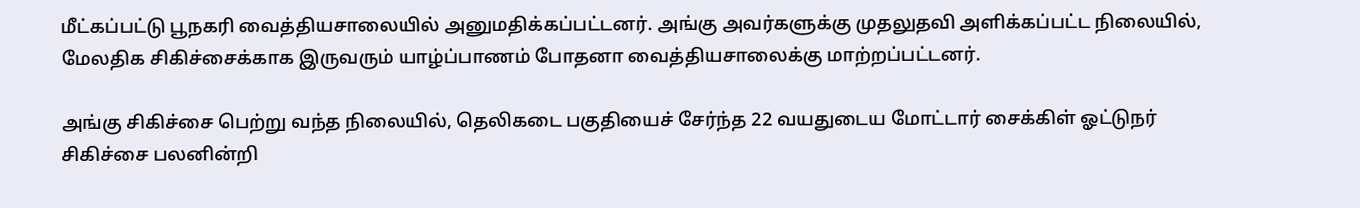மீட்கப்பட்டு பூநகரி வைத்தியசாலையில் அனுமதிக்கப்பட்டனர். அங்கு அவர்களுக்கு முதலுதவி அளிக்கப்பட்ட நிலையில், மேலதிக சிகிச்சைக்காக இருவரும் யாழ்ப்பாணம் போதனா வைத்தியசாலைக்கு மாற்றப்பட்டனர்.

அங்கு சிகிச்சை பெற்று வந்த நிலையில், தெலிகடை பகுதியைச் சேர்ந்த 22 வயதுடைய மோட்டார் சைக்கிள் ஓட்டுநர் சிகிச்சை பலனின்றி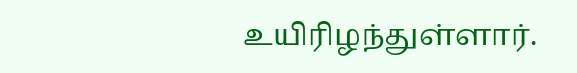உயிரிழந்துள்ளார்.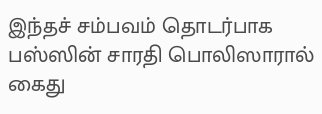இந்தச் சம்பவம் தொடர்பாக பஸ்ஸின் சாரதி பொலிஸாரால் கைது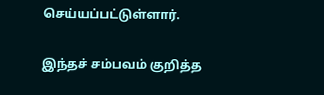செய்யப்பட்டுள்ளார்.

இந்தச் சம்பவம் குறித்த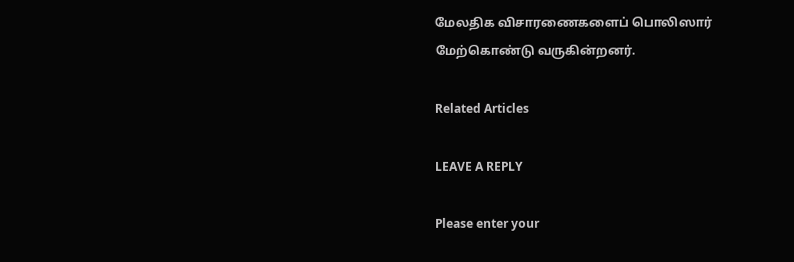மேலதிக விசாரணைகளைப் பொலிஸார் மேற்கொண்டு வருகின்றனர்.

Related Articles

LEAVE A REPLY

Please enter your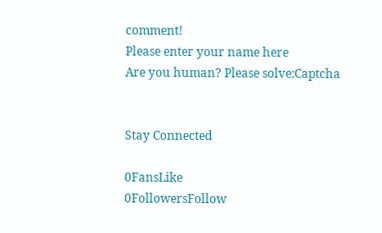comment!
Please enter your name here
Are you human? Please solve:Captcha


Stay Connected

0FansLike
0FollowersFollow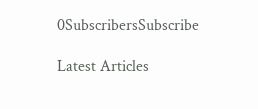0SubscribersSubscribe

Latest Articles